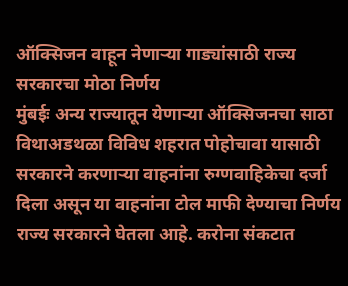ऑक्सिजन वाहून नेणाऱ्या गाड्यांसाठी राज्य सरकारचा मोठा निर्णय
मुंबईः अन्य राज्यातून येणाऱ्या ऑक्सिजनचा साठा विथाअडथळा विविध शहरात पोहोचावा यासाठी सरकारने करणाऱ्या वाहनांना रुग्णवाहिकेचा दर्जा दिला असून या वाहनांना टोल माफी देण्याचा निर्णय राज्य सरकारने घेतला आहे. करोना संकटात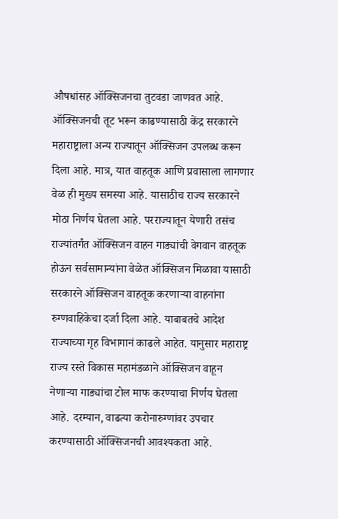औषधांसह ऑक्सिजनचा तुटवडा जाणवत आहे. ऑक्सिजनची तूट भरून काढण्यासाठी केंद्र सरकारने महाराष्ट्राला अन्य राज्यातून ऑक्सिजन उपलब्ध करून दिला आहे. मात्र, यात वाहतूक आणि प्रवासाला लागणार वेळ ही मुख्य समस्या आहे. यासाठीच राज्य सरकारने मोठा निर्णय घेतला आहे. परराज्यातून येणारी तसंच राज्यांतर्गंत ऑक्सिजन वाहन गाड्यांची वेगवान वाहतूक होऊन सर्वसामान्यांना वेळेत ऑक्सिजन मिळावा यासाठी सरकारने ऑक्सिजन वाहतूक करणाऱ्या वाहनांना रुग्णवाहिकेचा दर्जा दिला आहे. याबाबतचे आदेश राज्याच्या गृह विभागानं काढले आहेत. यानुसार महाराष्ट्र राज्य रस्ते विकास महामंडळाने ऑक्सिजन वाहून नेणाऱ्या गाड्यांचा टोल माफ करण्याचा निर्णय घेतला आहे. दरम्यान, वाढत्या करोनारुग्णांवर उपचार करण्यासाठी ऑक्सिजनची आवश्यकता आहे.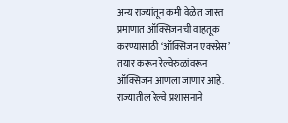अन्य राज्यांतून कमी वेळेत जास्त प्रमाणात ऑक्सिजनची वाहतूक करण्यासाठी ‘ऑक्सिजन एक्स्प्रेस’ तयार करून रेल्वेरुळांवरून ऑक्सिजन आणला जाणार आहे. राज्यातील रेल्वे प्रशासनाने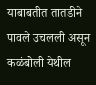याबाबतीत तातडीने पावले उचलली असून कळंबोली येथील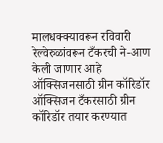मालधक्क्यावरून रविवारी रेल्वेरुळांवरून टँकरची ने-आण केली जाणार आहे ऑक्सिजनसाठी ग्रीन कॉरिडॉर ऑक्सिजन टँकरसाठी ग्रीन कॉरिडॉर तयार करण्यात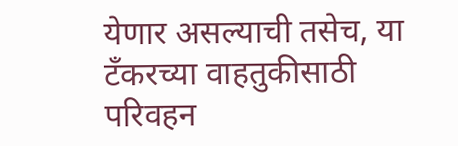येणार असल्याची तसेच, या टँकरच्या वाहतुकीसाठी परिवहन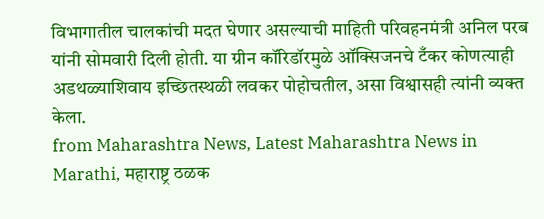विभागातील चालकांची मदत घेणार असल्याची माहिती परिवहनमंत्री अनिल परब यांनी सोमवारी दिली होती. या ग्रीन कॉरिडॉरमुळे ऑक्सिजनचे टँकर कोणत्याही अडथळ्याशिवाय इच्छितस्थळी लवकर पोहोचतील, असा विश्वासही त्यांनी व्यक्त केला.
from Maharashtra News, Latest Maharashtra News in Marathi, महाराष्ट्र ठळक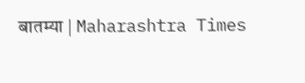बातम्या | Maharashtra Times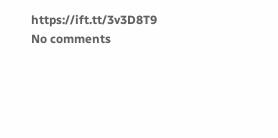https://ift.tt/3v3D8T9
No comments